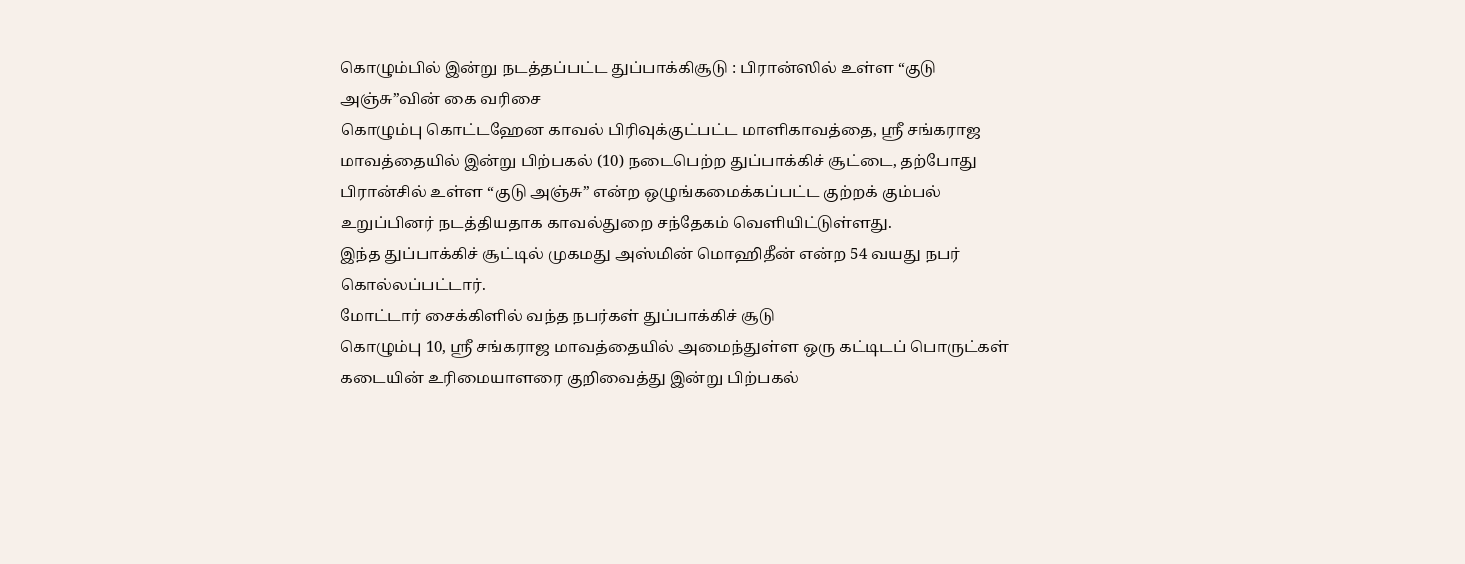கொழும்பில் இன்று நடத்தப்பட்ட துப்பாக்கிசூடு : பிரான்ஸில் உள்ள “குடு அஞ்சு”வின் கை வரிசை
கொழும்பு கொட்டஹேன காவல் பிரிவுக்குட்பட்ட மாளிகாவத்தை, ஸ்ரீ சங்கராஜ மாவத்தையில் இன்று பிற்பகல் (10) நடைபெற்ற துப்பாக்கிச் சூட்டை, தற்போது பிரான்சில் உள்ள “குடு அஞ்சு” என்ற ஒழுங்கமைக்கப்பட்ட குற்றக் கும்பல் உறுப்பினர் நடத்தியதாக காவல்துறை சந்தேகம் வெளியிட்டுள்ளது.
இந்த துப்பாக்கிச் சூட்டில் முகமது அஸ்மின் மொஹிதீன் என்ற 54 வயது நபர் கொல்லப்பட்டார்.
மோட்டார் சைக்கிளில் வந்த நபர்கள் துப்பாக்கிச் சூடு
கொழும்பு 10, ஸ்ரீ சங்கராஜ மாவத்தையில் அமைந்துள்ள ஒரு கட்டிடப் பொருட்கள் கடையின் உரிமையாளரை குறிவைத்து இன்று பிற்பகல்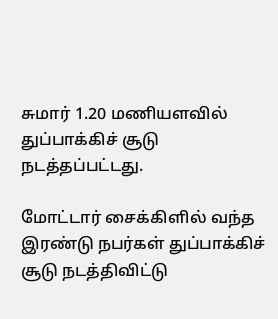சுமார் 1.20 மணியளவில் துப்பாக்கிச் சூடு நடத்தப்பட்டது.

மோட்டார் சைக்கிளில் வந்த இரண்டு நபர்கள் துப்பாக்கிச் சூடு நடத்திவிட்டு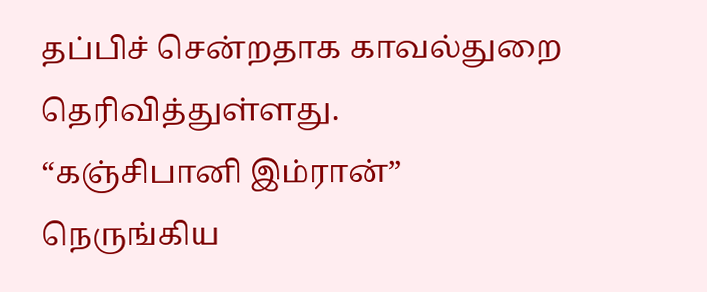தப்பிச் சென்றதாக காவல்துறை தெரிவித்துள்ளது.
“கஞ்சிபானி இம்ரான்” நெருங்கிய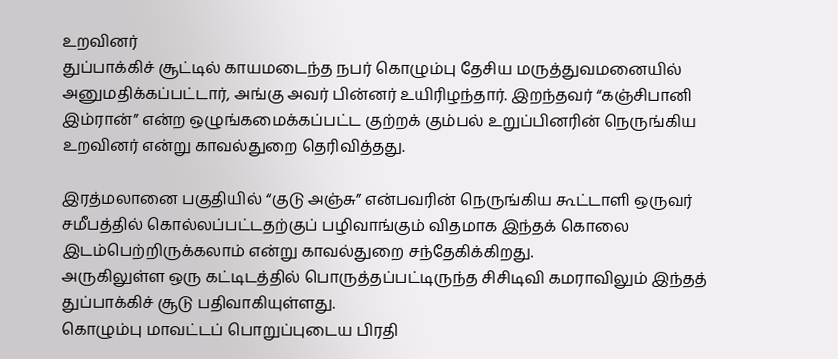உறவினர்
துப்பாக்கிச் சூட்டில் காயமடைந்த நபர் கொழும்பு தேசிய மருத்துவமனையில் அனுமதிக்கப்பட்டார், அங்கு அவர் பின்னர் உயிரிழந்தார். இறந்தவர் “கஞ்சிபானி இம்ரான்” என்ற ஒழுங்கமைக்கப்பட்ட குற்றக் கும்பல் உறுப்பினரின் நெருங்கிய உறவினர் என்று காவல்துறை தெரிவித்தது.

இரத்மலானை பகுதியில் “குடு அஞ்சு” என்பவரின் நெருங்கிய கூட்டாளி ஒருவர் சமீபத்தில் கொல்லப்பட்டதற்குப் பழிவாங்கும் விதமாக இந்தக் கொலை இடம்பெற்றிருக்கலாம் என்று காவல்துறை சந்தேகிக்கிறது.
அருகிலுள்ள ஒரு கட்டிடத்தில் பொருத்தப்பட்டிருந்த சிசிடிவி கமராவிலும் இந்தத் துப்பாக்கிச் சூடு பதிவாகியுள்ளது.
கொழும்பு மாவட்டப் பொறுப்புடைய பிரதி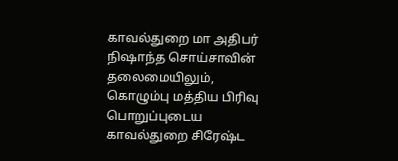காவல்துறை மா அதிபர் நிஷாந்த சொய்சாவின் தலைமையிலும், கொழும்பு மத்திய பிரிவு பொறுப்புடைய காவல்துறை சிரேஷ்ட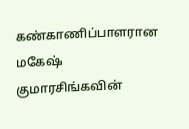கண்காணிப்பாளரான மகேஷ் குமாரசிங்கவின்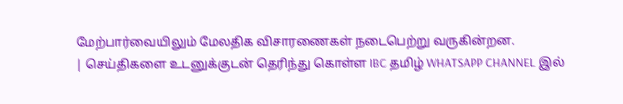மேற்பார்வையிலும் மேலதிக விசாரணைகள் நடைபெற்று வருகின்றன.
| செய்திகளை உடனுக்குடன் தெரிந்து கொள்ள IBC தமிழ் WHATSAPP CHANNEL இல்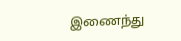இணைந்து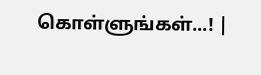கொள்ளுங்கள்...! |